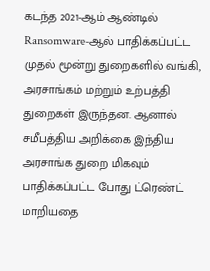கடந்த 2021-ஆம் ஆண்டில் Ransomware-ஆல் பாதிக்கப்பட்ட முதல் மூன்று துறைகளில் வங்கி, அரசாங்கம் மற்றும் உற்பத்தி துறைகள் இருந்தன. ஆனால் சமீபத்திய அறிக்கை இந்திய அரசாங்க துறை மிகவும் பாதிக்கப்பட்ட போது ட்ரெண்ட் மாறியதை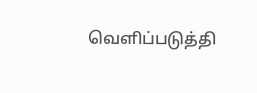வெளிப்படுத்தி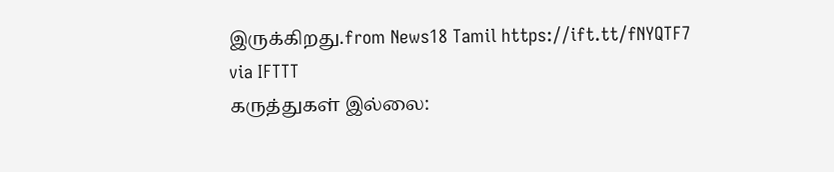இருக்கிறது.from News18 Tamil https://ift.tt/fNYQTF7
via IFTTT
கருத்துகள் இல்லை: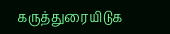கருத்துரையிடுக